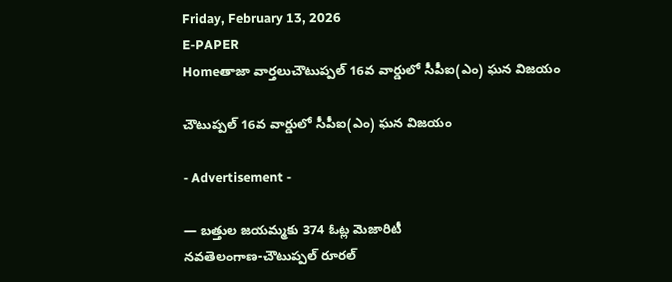Friday, February 13, 2026
E-PAPER
Homeతాజా వార్తలుచౌటుప్పల్ 16వ వార్డులో సీపీఐ(ఎం) ఘన విజయం

చౌటుప్పల్ 16వ వార్డులో సీపీఐ(ఎం) ఘన విజయం

- Advertisement -

— బత్తుల జయమ్మకు 374 ఓట్ల మెజారిటీ
నవతెలంగాణ-చౌటుప్పల్ రూరల్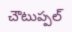చౌటుప్పల్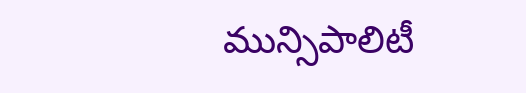మున్సిపాలిటీ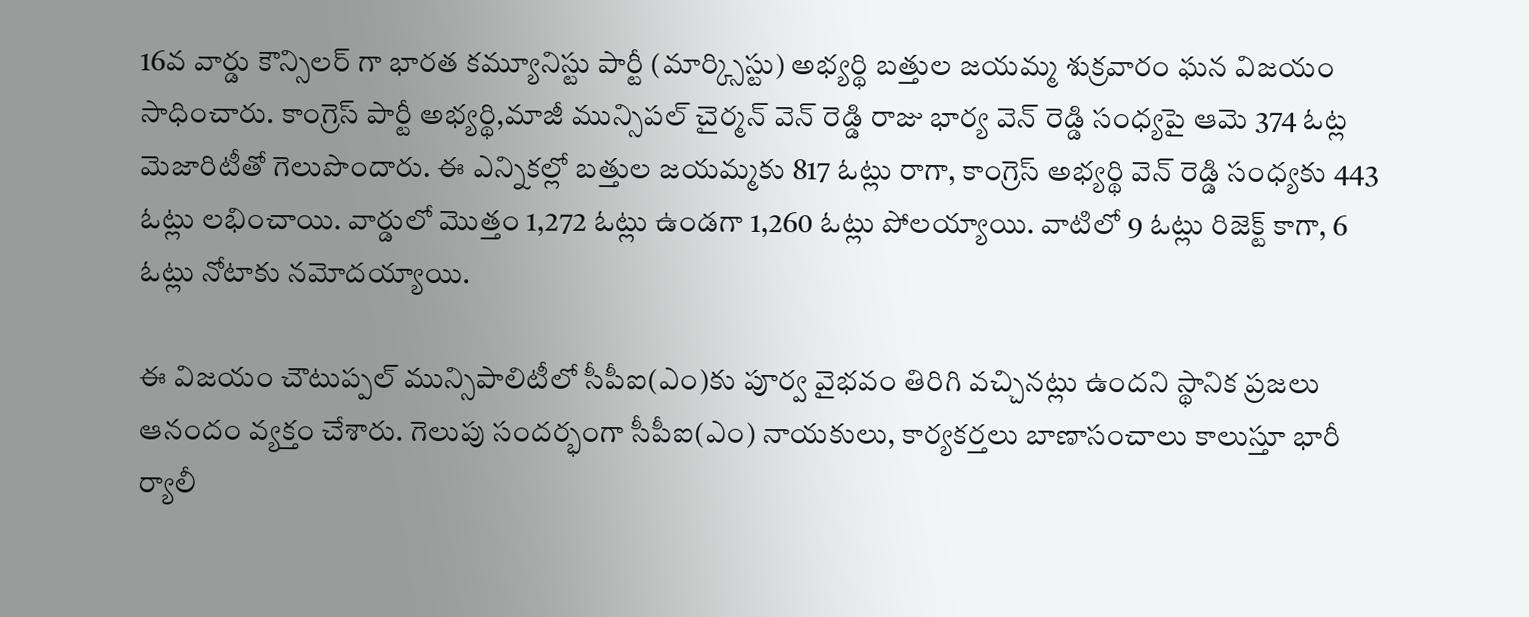16వ వార్డు కౌన్సిలర్ గా భారత కమ్యూనిస్టు పార్టీ (మార్క్సిస్టు) అభ్యర్థి బత్తుల జయమ్మ శుక్రవారం ఘన విజయం సాధించారు. కాంగ్రెస్ పార్టీ అభ్యర్థి,మాజీ మున్సిపల్ చైర్మన్ వెన్ రెడ్డి రాజు భార్య వెన్ రెడ్డి సంధ్యపై ఆమె 374 ఓట్ల మెజారిటీతో గెలుపొందారు. ఈ ఎన్నికల్లో బత్తుల జయమ్మకు 817 ఓట్లు రాగా, కాంగ్రెస్ అభ్యర్థి వెన్ రెడ్డి సంధ్యకు 443 ఓట్లు లభించాయి. వార్డులో మొత్తం 1,272 ఓట్లు ఉండగా 1,260 ఓట్లు పోలయ్యాయి. వాటిలో 9 ఓట్లు రిజెక్ట్ కాగా, 6 ఓట్లు నోటాకు నమోదయ్యాయి.

ఈ విజయం చౌటుప్పల్ మున్సిపాలిటీలో సీపీఐ(ఎం)కు పూర్వ వైభవం తిరిగి వచ్చినట్లు ఉందని స్థానిక ప్రజలు ఆనందం వ్యక్తం చేశారు. గెలుపు సందర్భంగా సీపీఐ(ఎం) నాయకులు, కార్యకర్తలు బాణాసంచాలు కాలుస్తూ భారీ ర్యాలీ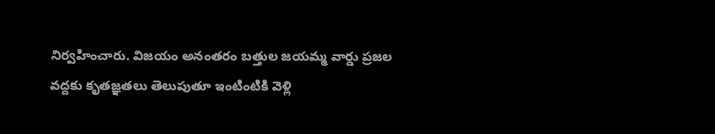నిర్వహించారు. విజయం అనంతరం బత్తుల జయమ్మ వార్డు ప్రజల వద్దకు కృతజ్ఞతలు తెలుపుతూ ఇంటింటికి వెళ్లి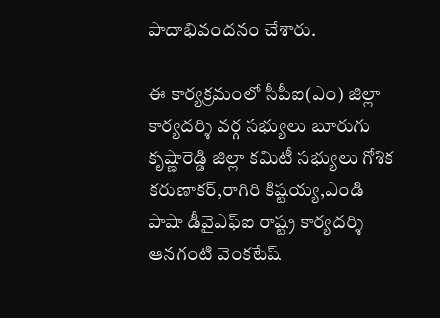పాదాభివందనం చేశారు.

ఈ కార్యక్రమంలో సీపీఐ(ఎం) జిల్లా కార్యదర్శి వర్గ సభ్యులు బూరుగు కృష్ణారెడ్డి జిల్లా కమిటీ సభ్యులు గోశిక కరుణాకర్,రాగిరి కిష్టయ్య,ఎండి పాషా డీవైఎఫ్ఐ రాష్ట్ర కార్యదర్శి ఆనగంటి వెంకటేష్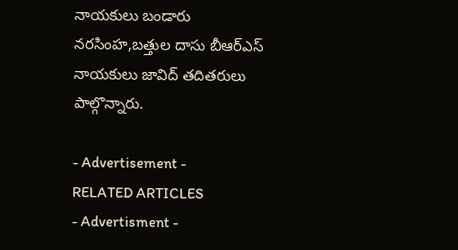నాయకులు బండారు నరసింహ,బత్తుల దాసు బీఆర్ఎస్ నాయకులు జావిద్ తదితరులు పాల్గొన్నారు.

- Advertisement -
RELATED ARTICLES
- Advertisment -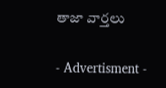తాజా వార్తలు

- Advertisment -